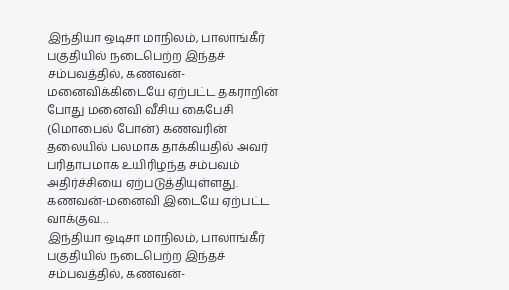இந்தியா ஒடிசா மாநிலம், பாலாங்கீர் பகுதியில் நடைபெற்ற இந்தச் சம்பவத்தில், கணவன்-மனைவிக்கிடையே ஏற்பட்ட தகராறின் போது மனைவி வீசிய கைபேசி (மொபைல் போன்) கணவரின் தலையில் பலமாக தாக்கியதில் அவர் பரிதாபமாக உயிரிழந்த சம்பவம் அதிர்ச்சியை ஏற்படுத்தியுள்ளது. கணவன்-மனைவி இடையே ஏற்பட்ட வாக்குவ…
இந்தியா ஒடிசா மாநிலம், பாலாங்கீர் பகுதியில் நடைபெற்ற இந்தச் சம்பவத்தில், கணவன்-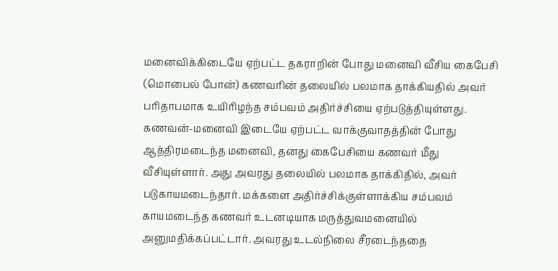மனைவிக்கிடையே ஏற்பட்ட தகராறின் போது மனைவி வீசிய கைபேசி (மொபைல் போன்) கணவரின் தலையில் பலமாக தாக்கியதில் அவர் பரிதாபமாக உயிரிழந்த சம்பவம் அதிர்ச்சியை ஏற்படுத்தியுள்ளது.
கணவன்-மனைவி இடையே ஏற்பட்ட வாக்குவாதத்தின் போது ஆத்திரமடைந்த மனைவி, தனது கைபேசியை கணவர் மீது வீசியுள்ளார். அது அவரது தலையில் பலமாக தாக்கிதில், அவர் படுகாயமடைந்தார். மக்களை அதிர்ச்சிக்குள்ளாக்கிய சம்பவம் காயமடைந்த கணவர் உடனடியாக மருத்துவமனையில் அனுமதிக்கப்பட்டார். அவரது உடல்நிலை சீரடைந்ததை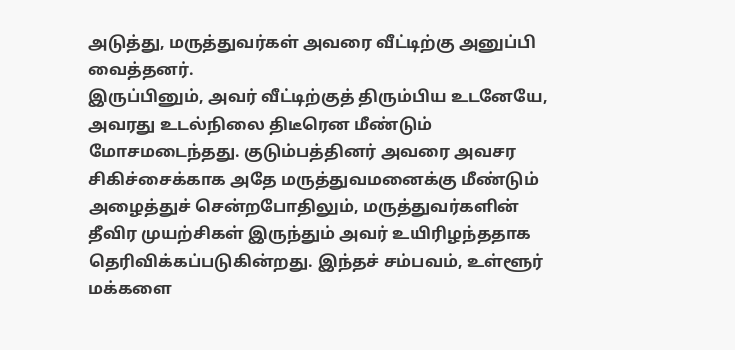அடுத்து, மருத்துவர்கள் அவரை வீட்டிற்கு அனுப்பி வைத்தனர்.
இருப்பினும், அவர் வீட்டிற்குத் திரும்பிய உடனேயே, அவரது உடல்நிலை திடீரென மீண்டும் மோசமடைந்தது. குடும்பத்தினர் அவரை அவசர சிகிச்சைக்காக அதே மருத்துவமனைக்கு மீண்டும் அழைத்துச் சென்றபோதிலும், மருத்துவர்களின் தீவிர முயற்சிகள் இருந்தும் அவர் உயிரிழந்ததாக தெரிவிக்கப்படுகின்றது. இந்தச் சம்பவம், உள்ளூர் மக்களை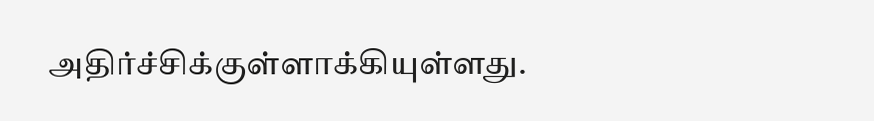அதிர்ச்சிக்குள்ளாக்கியுள்ளது.